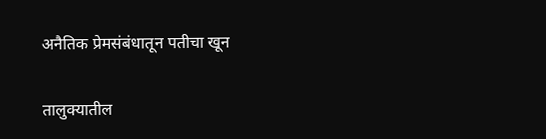अनैतिक प्रेमसंबंधातून पतीचा खून

तालुक्यातील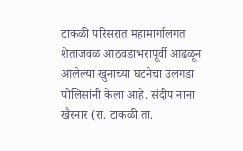टाकळी परिसरात महामार्गालगत शेताजवळ आठवडाभरापूर्वी आढळून आलेल्या खुनाच्या घटनेचा उलगडा पोलिसांनी केला आहे. संदीप नाना खैरनार (रा. टाकळी ता.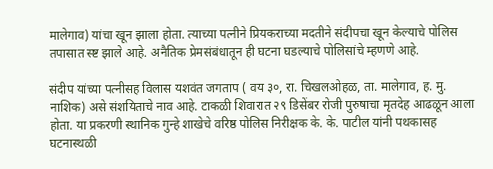मालेगाव) यांचा खून झाला होता. त्याच्या पत्नीने प्रियकराच्या मदतीने संदीपचा खून केल्याचे पोलिस तपासात स्ष्ट झाले आहे. अनैतिक प्रेमसंबंधातून ही घटना घडल्याचे पोलिसांचे म्हणणे आहे.

संदीप यांच्या पत्नीसह विलास यशवंत जगताप ( वय ३०, रा. चिखलओहळ, ता. मालेगाव, ह. मु. नाशिक) असे संशयिताचे नाव आहे. टाकळी शिवारात २९ डिसेंबर रोजी पुरुषाचा मृतदेह आढळून आला होता. या प्रकरणी स्थानिक गुन्हे शाखेचे वरिष्ठ पोलिस निरीक्षक के. के. पाटील यांनी पथकासह घटनास्थळी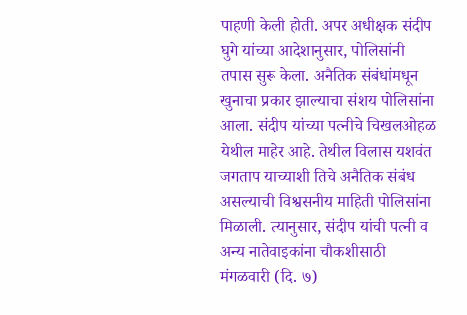पाहणी केली होती. अपर अधीक्षक संदीप घुगे यांच्या आदेशानुसार, पोलिसांनी तपास सुरू केला. अनैतिक संबंधांमधून खुनाचा प्रकार झाल्याचा संशय पोलिसांना आला. संदीप यांच्या पत्नीचे चिखलओहळ येथील माहेर आहे. तेथील विलास यशवंत जगताप याच्याशी तिचे अनैतिक संबंध असल्याची विश्वसनीय माहिती पोलिसांना मिळाली. त्यानुसार, संदीप यांची पत्नी व अन्य नातेवाइकांना चौकशीसाठी मंगळवारी (दि. ७)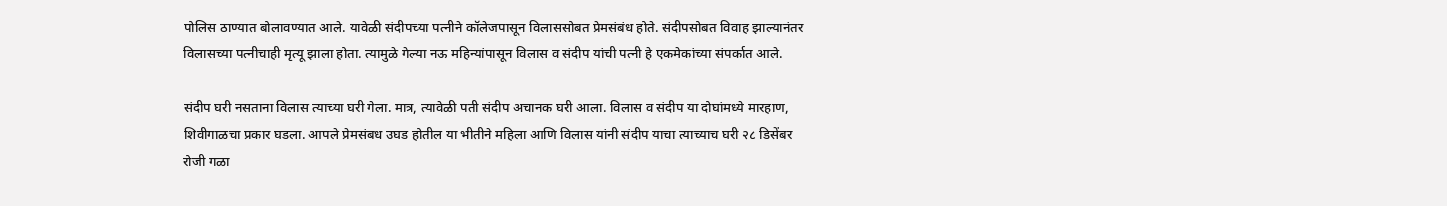पोलिस ठाण्यात बोलावण्यात आले. यावेळी संदीपच्या पत्नीने कॉलेजपासून विलाससोबत प्रेमसंबंध होते. संदीपसोबत विवाह झाल्यानंतर विलासच्या पत्नीचाही मृत्यू झाला होता. त्यामुळे गेल्या नऊ महिन्यांपासून विलास व संदीप यांची पत्नी हे एकमेकांच्या संपर्कात आले.

संदीप घरी नसताना विलास त्याच्या घरी गेला. मात्र, त्यावेळी पती संदीप अचानक घरी आला. विलास व संदीप या दोघांमध्ये मारहाण, शिवीगाळचा प्रकार घडला. आपले प्रेमसंबध उघड होतील या भीतीने महिला आणि विलास यांनी संदीप याचा त्याच्याच घरी २८ डिसेंबर रोजी गळा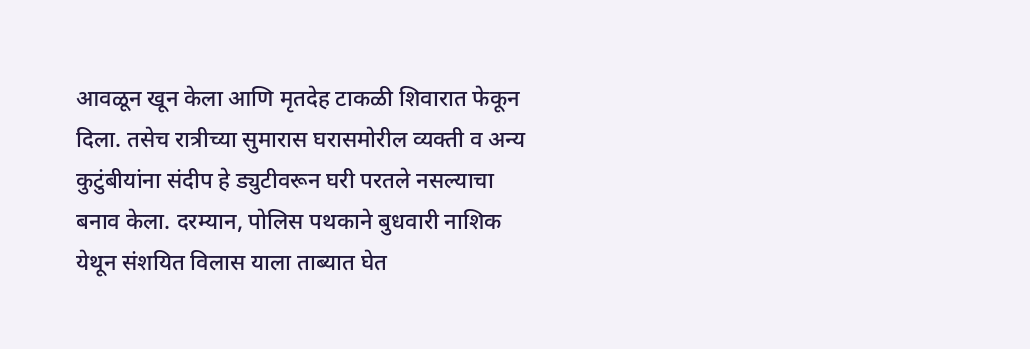आवळून खून केला आणि मृतदेह टाकळी शिवारात फेकून दिला. तसेच रात्रीच्या सुमारास घरासमोरील व्यक्ती व अन्य कुटुंबीयांना संदीप हे ड्युटीवरून घरी परतले नसल्याचा बनाव केला. दरम्यान, पोलिस पथकाने बुधवारी नाशिक येथून संशयित विलास याला ताब्यात घेत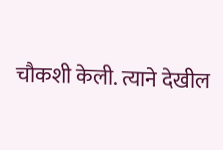चौकशी केली. त्याने देखील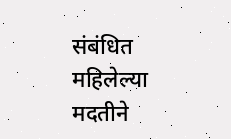संबंधित महिलेल्या मदतीने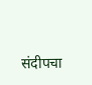संदीपचा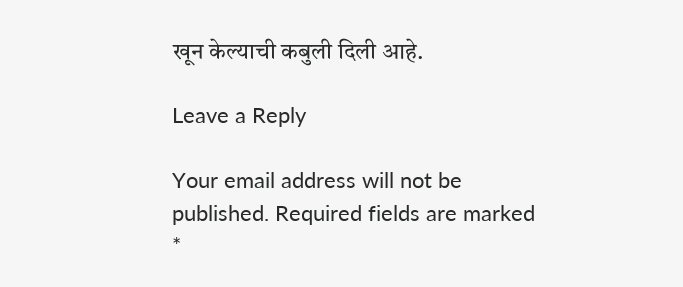खून केल्याची कबुली दिली आहे.

Leave a Reply

Your email address will not be published. Required fields are marked *